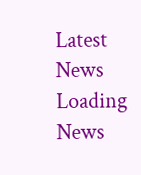Latest News
Loading News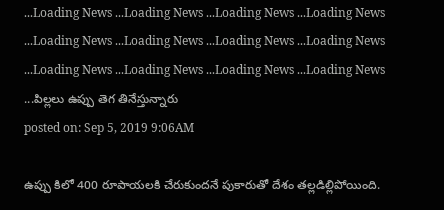...Loading News ...Loading News ...Loading News ...Loading News ...Loading News ...Loading News ...Loading News ...Loading News ...Loading News ...Loading News ...Loading News ...Loading News ...పిల్లలు ఉప్పు తెగ తినేస్తున్నారు
posted on: Sep 5, 2019 9:06AM

ఉప్పు కిలో 400 రూపాయలకి చేరుకుందనే పుకారుతో దేశం తల్లడిల్లిపోయింది.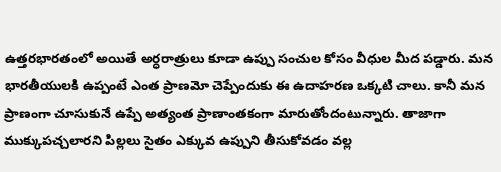ఉత్తరభారతంలో అయితే అర్ధరాత్రులు కూడా ఉప్పు సంచుల కోసం వీధుల మీద పడ్డారు. మన భారతీయులకి ఉప్పంటే ఎంత ప్రాణమో చెప్పేందుకు ఈ ఉదాహరణ ఒక్కటి చాలు. కానీ మన ప్రాణంగా చూసుకునే ఉప్పే అత్యంత ప్రాణాంతకంగా మారుతోందంటున్నారు. తాజాగా ముక్కుపచ్చలారని పిల్లలు సైతం ఎక్కువ ఉప్పుని తీసుకోవడం వల్ల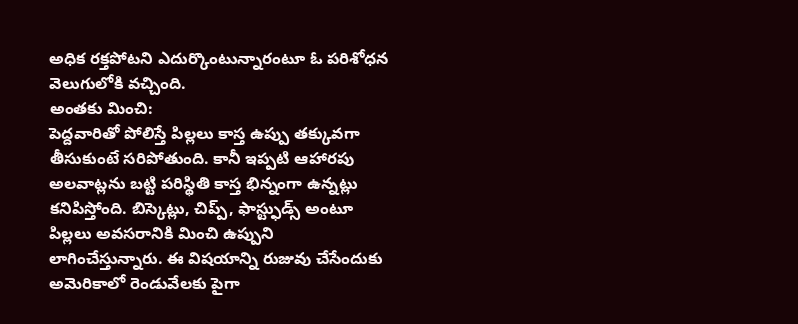అధిక రక్తపోటని ఎదుర్కొంటున్నారంటూ ఓ పరిశోధన వెలుగులోకి వచ్చింది.
అంతకు మించి:
పెద్దవారితో పోలిస్తే పిల్లలు కాస్త ఉప్పు తక్కువగా తీసుకుంటే సరిపోతుంది. కానీ ఇప్పటి ఆహారపు అలవాట్లను బట్టి పరిస్థితి కాస్త భిన్నంగా ఉన్నట్లు కనిపిస్తోంది. బిస్కెట్లు, చిప్ప్, ఫాస్ట్ఫుడ్స్ అంటూ పిల్లలు అవసరానికి మించి ఉప్పుని లాగించేస్తున్నారు. ఈ విషయాన్ని రుజువు చేసేందుకు అమెరికాలో రెండువేలకు పైగా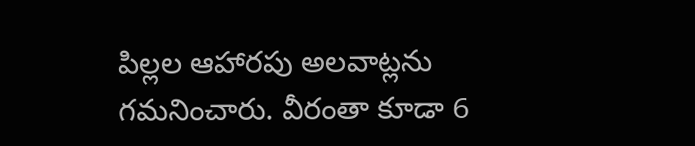పిల్లల ఆహారపు అలవాట్లను గమనించారు. వీరంతా కూడా 6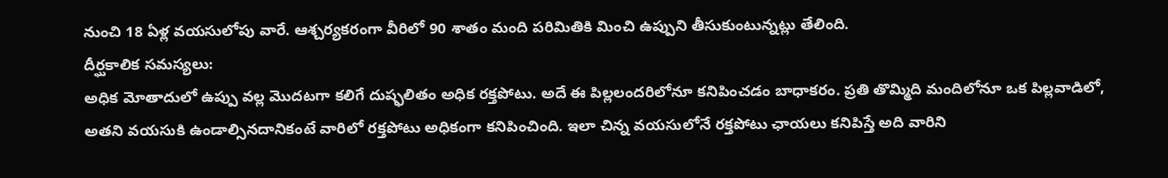నుంచి 18 ఏళ్ల వయసులోపు వారే. ఆశ్చర్యకరంగా వీరిలో 90 శాతం మంది పరిమితికి మించి ఉప్పుని తీసుకుంటున్నట్లు తేలింది.
దీర్ఘకాలిక సమస్యలు:
అధిక మోతాదులో ఉప్పు వల్ల మొదటగా కలిగే దుష్ఫలితం అధిక రక్తపోటు. అదే ఈ పిల్లలందరిలోనూ కనిపించడం బాధాకరం. ప్రతి తొమ్మిది మందిలోనూ ఒక పిల్లవాడిలో, అతని వయసుకి ఉండాల్సినదానికంటే వారిలో రక్తపోటు అధికంగా కనిపించింది. ఇలా చిన్న వయసులోనే రక్తపోటు ఛాయలు కనిపిస్తే అది వారిని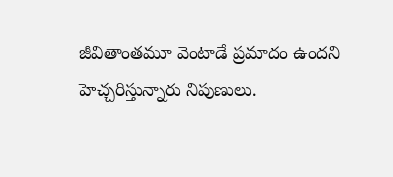జీవితాంతమూ వెంటాడే ప్రమాదం ఉందని హెచ్చరిస్తున్నారు నిపుణులు.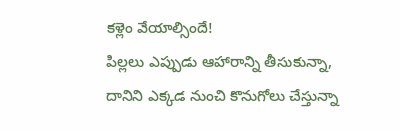కళ్లెం వేయాల్సిందే!
పిల్లలు ఎప్పుడు ఆహారాన్ని తీసుకున్నా, దానిని ఎక్కడ నుంచి కొనుగోలు చేస్తున్నా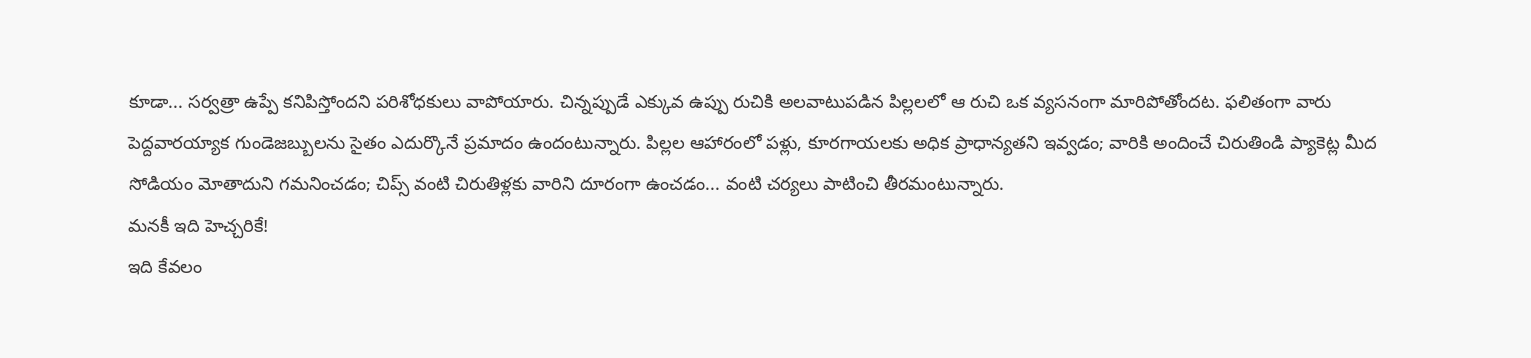కూడా... సర్వత్రా ఉప్పే కనిపిస్తోందని పరిశోధకులు వాపోయారు. చిన్నప్పుడే ఎక్కువ ఉప్పు రుచికి అలవాటుపడిన పిల్లలలో ఆ రుచి ఒక వ్యసనంగా మారిపోతోందట. ఫలితంగా వారు పెద్దవారయ్యాక గుండెజబ్బులను సైతం ఎదుర్కొనే ప్రమాదం ఉందంటున్నారు. పిల్లల ఆహారంలో పళ్లు, కూరగాయలకు అధిక ప్రాధాన్యతని ఇవ్వడం; వారికి అందించే చిరుతిండి ప్యాకెట్ల మీద సోడియం మోతాదుని గమనించడం; చిప్స్ వంటి చిరుతిళ్లకు వారిని దూరంగా ఉంచడం... వంటి చర్యలు పాటించి తీరమంటున్నారు.
మనకీ ఇది హెచ్చరికే!
ఇది కేవలం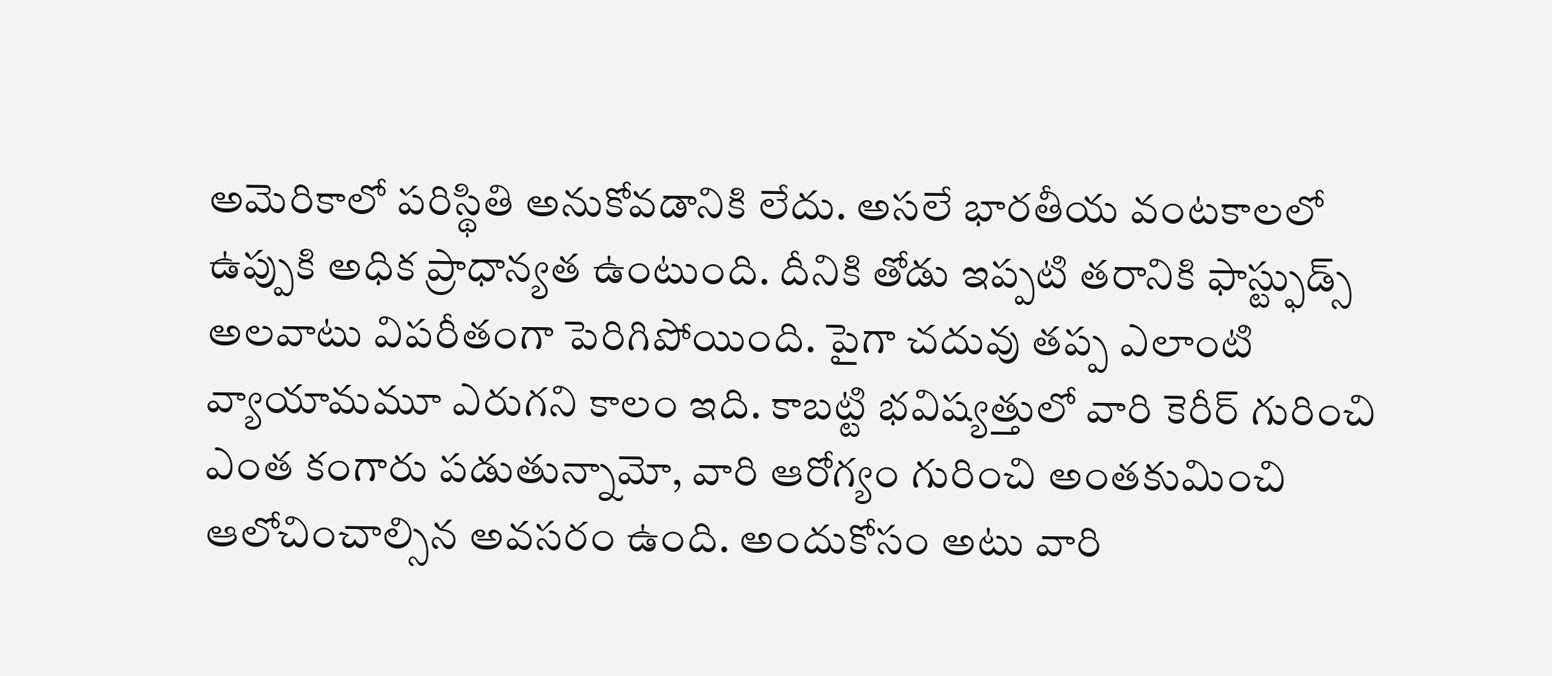అమెరికాలో పరిస్థితి అనుకోవడానికి లేదు. అసలే భారతీయ వంటకాలలో ఉప్పుకి అధిక ప్రాధాన్యత ఉంటుంది. దీనికి తోడు ఇప్పటి తరానికి ఫాస్ట్ఫుడ్స్ అలవాటు విపరీతంగా పెరిగిపోయింది. పైగా చదువు తప్ప ఎలాంటి వ్యాయామమూ ఎరుగని కాలం ఇది. కాబట్టి భవిష్యత్తులో వారి కెరీర్ గురించి ఎంత కంగారు పడుతున్నామో, వారి ఆరోగ్యం గురించి అంతకుమించి ఆలోచించాల్సిన అవసరం ఉంది. అందుకోసం అటు వారి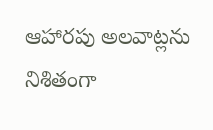ఆహారపు అలవాట్లను నిశితంగా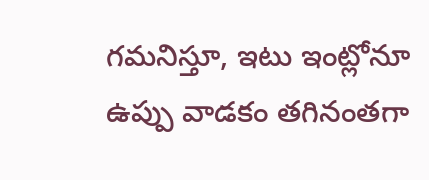గమనిస్తూ, ఇటు ఇంట్లోనూ ఉప్పు వాడకం తగినంతగా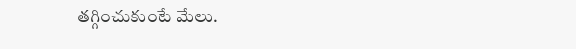తగ్గించుకుంటే మేలు.